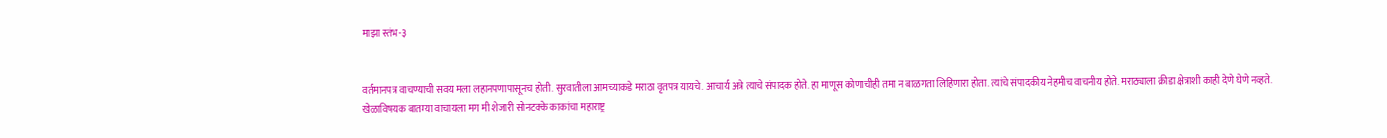माझा स्तंभ-३


वर्तमानपत्र वाचण्याची सवय मला लहानपणापासूनच होती. सुरवातीला आमच्याकडे मराठा वृतपत्र यायचे. आचार्य अत्रे त्याचे संपादक होते. हा माणूस कोणाचीही तमा न बाळगता लिहिणारा होता. त्यांचे संपादकीय नेहमीच वाचनीय होते. मराठ्याला क्रीडा क्षेत्राशी काही देणे घेणे नव्हते. खेळाविषयक बातम्या वाचायला मग मी शेजारी सोनटक्के काकांचा महाराष्ट्र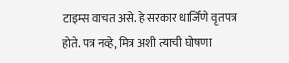टाइम्स वाचत असे. हे सरकार धार्जिणे वृतपत्र होते. पत्र नव्हे, मित्र अशी त्याची घोषणा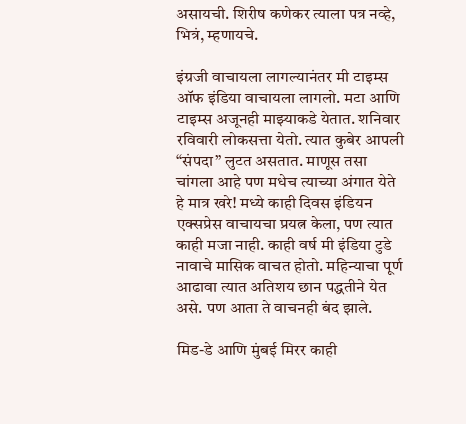असायची. शिरीष कणेकर त्याला पत्र नव्हे, भित्रं, म्हणायचे.

इंग्रजी वाचायला लागल्यानंतर मी टाइम्स ऑफ इंडिया वाचायला लागलो. मटा आणि टाइम्स अजूनही माझ्याकडे येतात. शनिवार रविवारी लोकसत्ता येतो. त्यात कुबेर आपली “संपदा” लुटत असतात. माणूस तसा चांगला आहे पण मधेच त्याच्या अंगात येते हे मात्र खरे! मध्ये काही दिवस इंडियन एक्सप्रेस वाचायचा प्रयत्न केला, पण त्यात काही मजा नाही. काही वर्ष मी इंडिया टुडे नावाचे मासिक वाचत होतो. महिन्याचा पूर्ण आढावा त्यात अतिशय छान पद्धतीने येत असे. पण आता ते वाचनही बंद झाले.

मिड-डे आणि मुंबई मिरर काही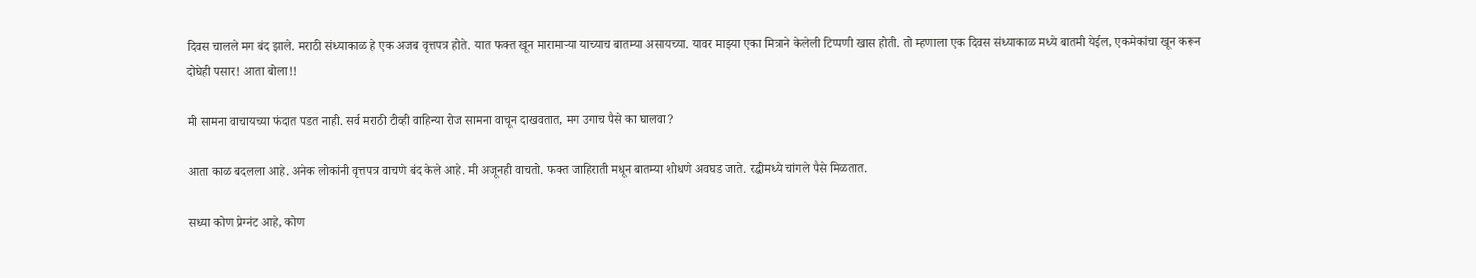दिवस चालले मग बंद झाले. मराठी संध्याकाळ हे एक अजब वृत्तपत्र होते. यात फक्त खून मारामाऱ्या याच्याच बातम्या असायच्या. यावर माझ्या एका मित्राने केलेली टिप्पणी खास होती. तो म्हणाला एक दिवस संध्याकाळ मध्ये बातमी येईल, एकमेकांचा खून करून दोघेही पसार! आता बोला!!

मी सामना वाचायच्या फंदात पडत नाही. सर्व मराठी टीव्ही वाहिन्या रोज सामना वाचून दाखवतात, मग उगाच पैसे का घालवा?

आता काळ बदलला आहे. अनेक लोकांनी वृत्तपत्र वाचणे बंद केले आहे. मी अजूनही वाचतो. फक्त जाहिराती मधून बातम्या शोधणे अवघड जाते. रद्धीमध्ये चांगले पैसे मिळतात.

सध्या कोण प्रेग्नंट आहे, कोण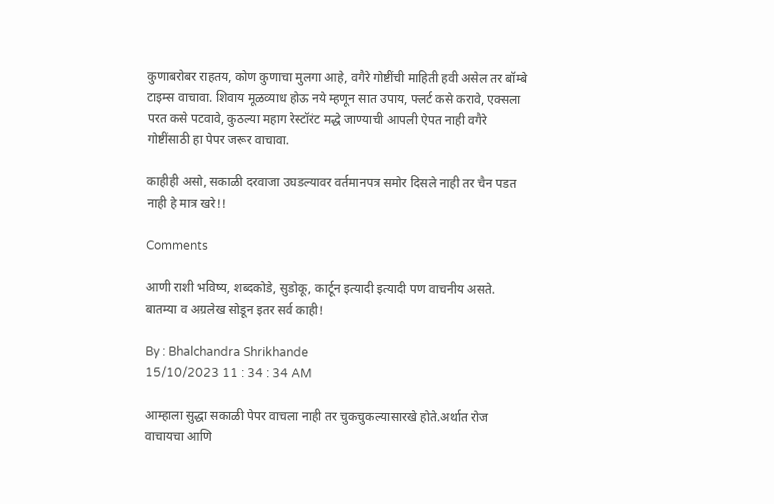कुणाबरोबर राहतय, कोण कुणाचा मुलगा आहे, वगैरे गोष्टींची माहिती हवी असेल तर बॉम्बे टाइम्स वाचावा. शिवाय मूळव्याध होऊ नये म्हणून सात उपाय, फ्लर्ट कसे करावे, एक्सला परत कसे पटवावे, कुठल्या महाग रेस्टॉरंट मद्धे जाण्याची आपली ऐपत नाही वगैरे गोष्टींसाठी हा पेपर जरूर वाचावा.

काहीही असो, सकाळी दरवाजा उघडल्यावर वर्तमानपत्र समोर दिसले नाही तर चैन पडत नाही हे मात्र खरे!!

Comments

आणी राशी भविष्य, शब्दकोडे, सुडोकू, कार्टून इत्यादी इत्यादी पण वाचनीय असते. बातम्या व अग्रलेख सोडून इतर सर्व काही!

By : Bhalchandra Shrikhande
15/10/2023 11 : 34 : 34 AM

आम्हाला सुद्धा सकाळी पेपर वाचला नाही तर चुकचुकल्यासारखे होते.अर्थात रोज वाचायचा आणि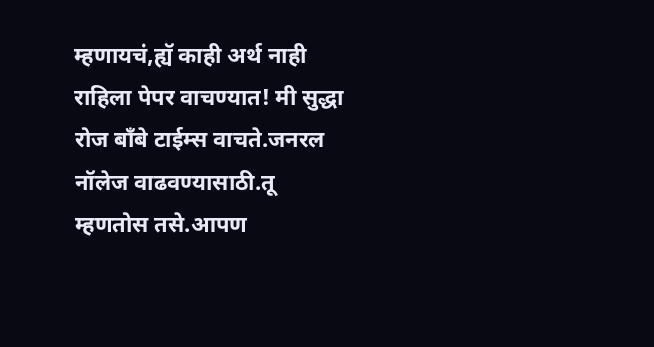म्हणायचं,ह्यॅ काही अर्थ नाही राहिला पेपर वाचण्यात! मी सुद्धा रोज बॉंबे टाईम्स वाचते.जनरल नॉलेज वाढवण्यासाठी.तू म्हणतोस तसे.आपण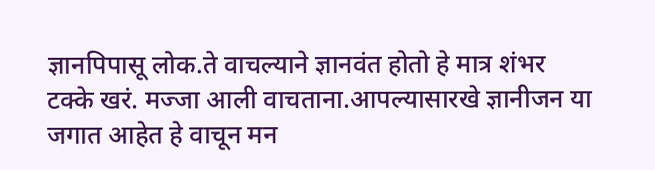ज्ञानपिपासू लोक.ते वाचल्याने ज्ञानवंत होतो हे मात्र शंभर टक्के खरं. मज्जा आली वाचताना.आपल्यासारखे ज्ञानीजन या जगात आहेत हे वाचून मन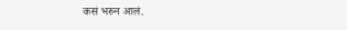कसं भरुन आलं.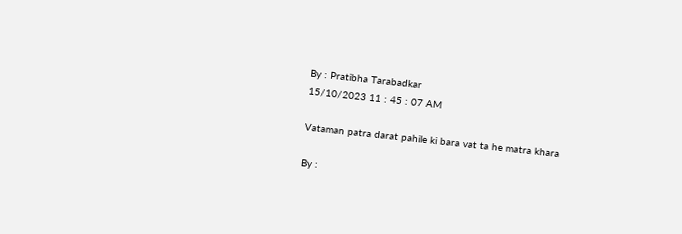By : Pratibha Tarabadkar
15/10/2023 11 : 45 : 07 AM

Vataman patra darat pahile ki bara vat ta he matra khara

By :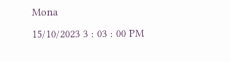Mona
15/10/2023 3 : 03 : 00 PM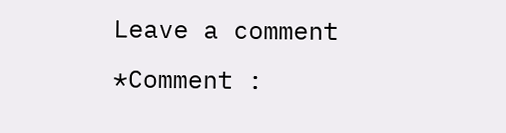Leave a comment
*Comment :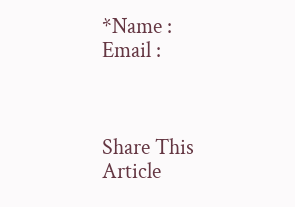*Name :
Email :



Share This Article